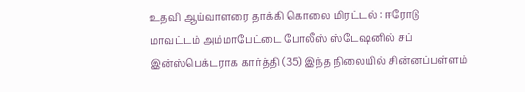உதவி ஆய்வாளரை தாக்கி கொலை மிரட்டல் : ஈரோடு மாவட்டம் அம்மாபேட்டை போலீஸ் ஸ்டேஷனில் சப் இன்ஸ்பெக்டராக கார்த்தி (35) இந்த நிலையில் சின்னப்பள்ளம்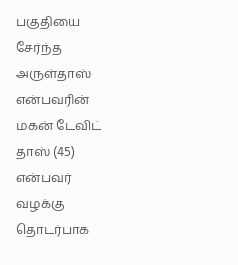பகுதியை சேர்ந்த அருள்தாஸ் என்பவரின் மகன் டேவிட் தாஸ் (45) என்பவர் வழக்கு தொடர்பாக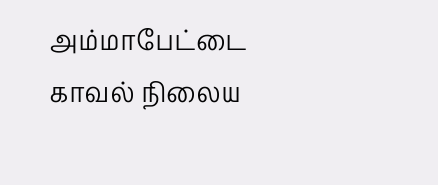அம்மாபேட்டை காவல் நிலைய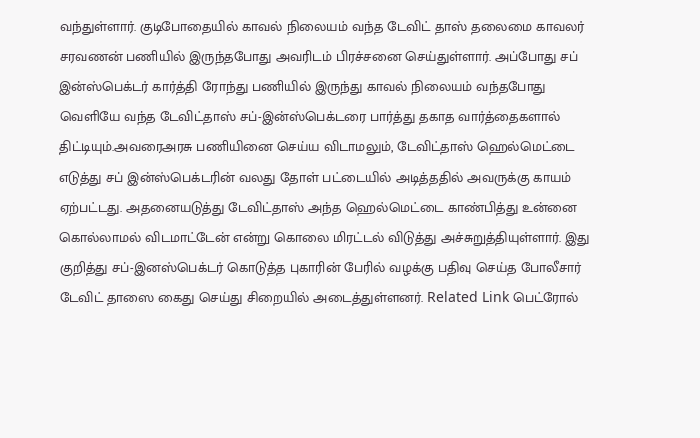வந்துள்ளார். குடிபோதையில் காவல் நிலையம் வந்த டேவிட் தாஸ் தலைமை காவலர் சரவணன் பணியில் இருந்தபோது அவரிடம் பிரச்சனை செய்துள்ளார். அப்போது சப் இன்ஸ்பெக்டர் கார்த்தி ரோந்து பணியில் இருந்து காவல் நிலையம் வந்தபோது வெளியே வந்த டேவிட்தாஸ் சப்-இன்ஸ்பெக்டரை பார்த்து தகாத வார்த்தைகளால் திட்டியும்.அவரைஅரசு பணியினை செய்ய விடாமலும், டேவிட்தாஸ் ஹெல்மெட்டை எடுத்து சப் இன்ஸ்பெக்டரின் வலது தோள் பட்டையில் அடித்ததில் அவருக்கு காயம் ஏற்பட்டது. அதனையடுத்து டேவிட்தாஸ் அந்த ஹெல்மெட்டை காண்பித்து உன்னை கொல்லாமல் விடமாட்டேன் என்று கொலை மிரட்டல் விடுத்து அச்சுறுத்தியுள்ளார். இது குறித்து சப்-இனஸ்பெக்டர் கொடுத்த புகாரின் பேரில் வழக்கு பதிவு செய்த போலீசார் டேவிட் தாஸை கைது செய்து சிறையில் அடைத்துள்ளனர். Related Link பெட்ரோல்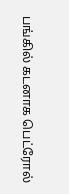பங்கில் கடனாக பெட்ரோல்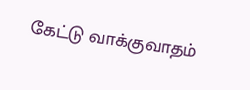கேட்டு வாக்குவாதம்